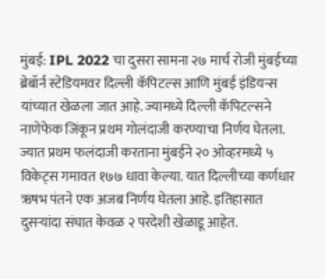मुंबई: IPL 2022 चा दुसरा सामना २७ मार्च रोजी मुंबईच्या ब्रेबॉर्न स्टेडियमवर दिल्ली कॅपिटल्स आणि मुंबई इंडियन्स यांच्यात खेळला जात आहे. ज्यामध्ये दिल्ली कॅपिटल्सने नाणेफेक जिंकून प्रथम गोलंदाजी करण्याचा निर्णय घेतला. ज्यात प्रथम फलंदाजी करताना मुंबईने २० ओव्हरमध्ये ५ विकेट्स गमावत १७७ धावा केल्या. यात दिल्लीच्या कर्णधार ऋषभ पंतने एक अजब निर्णय घेतला आहे. इतिहासात दुसऱ्यांदा संघात केवळ २ परदेशी खेळाडू आहेत.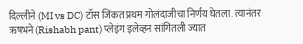दिल्लीने (MI vs DC) टॉस जिंकत प्रथम गोलंदाजीचा निर्णय घेतला. त्यानंतर ऋषभने (Rishabh pant) प्लेइंग इलेव्हन सांगितली ज्यात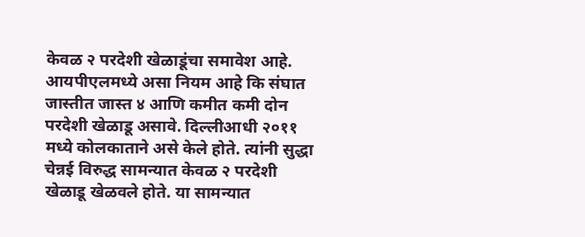केवळ २ परदेशी खेळाडूंचा समावेश आहे. आयपीएलमध्ये असा नियम आहे कि संघात जास्तीत जास्त ४ आणि कमीत कमी दोन परदेशी खेळाडू असावे. दिल्लीआधी २०११ मध्ये कोलकाताने असे केले होते. त्यांनी सुद्धा चेन्नई विरुद्ध सामन्यात केवळ २ परदेशी खेळाडू खेळवले होते. या सामन्यात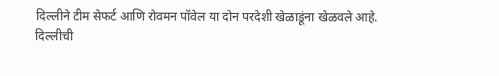दिल्लीने टीम सेफर्ट आणि रोवमन पॉवेल या दोन परदेशी खेळाडूंना खेळवले आहे.
दिल्लीची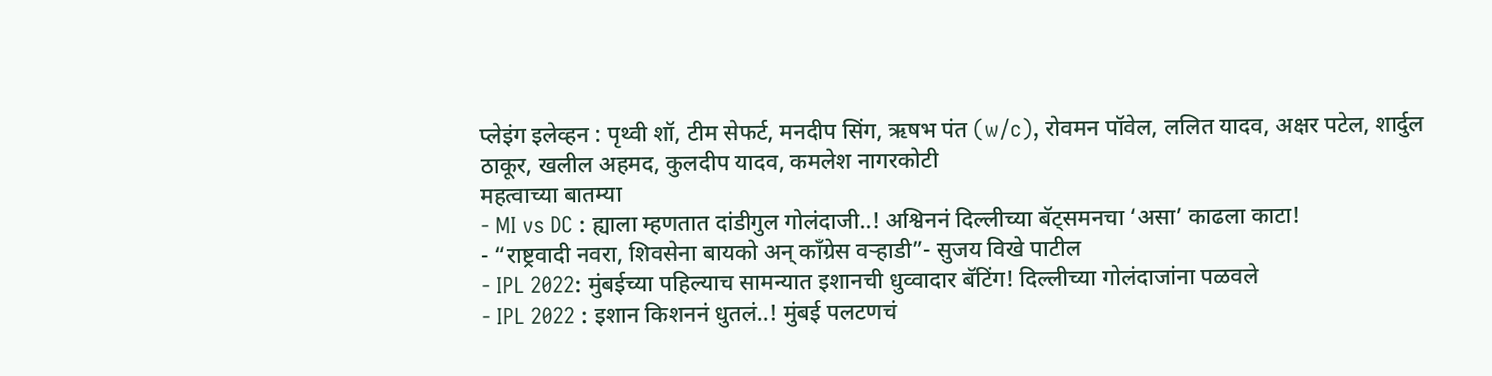प्लेइंग इलेव्हन : पृथ्वी शॉ, टीम सेफर्ट, मनदीप सिंग, ऋषभ पंत (w/c), रोवमन पॉवेल, ललित यादव, अक्षर पटेल, शार्दुल ठाकूर, खलील अहमद, कुलदीप यादव, कमलेश नागरकोटी
महत्वाच्या बातम्या
- MI vs DC : ह्याला म्हणतात दांडीगुल गोलंदाजी..! अश्विननं दिल्लीच्या बॅट्समनचा ‘असा’ काढला काटा!
- “राष्ट्रवादी नवरा, शिवसेना बायको अन् काँग्रेस वऱ्हाडी”- सुजय विखे पाटील
- IPL 2022: मुंबईच्या पहिल्याच सामन्यात इशानची धुव्वादार बॅटिंग! दिल्लीच्या गोलंदाजांना पळवले
- IPL 2022 : इशान किशननं धुतलं..! मुंबई पलटणचं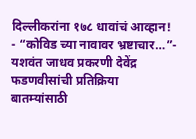दिल्लीकरांना १७८ धावांचं आव्हान!
- “कोविड च्या नावावर भ्रष्टाचार…”- यशवंत जाधव प्रकरणी देवेंद्र फडणवीसांची प्रतिक्रिया
बातम्यांसाठी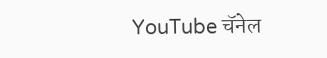YouTube चॅनेल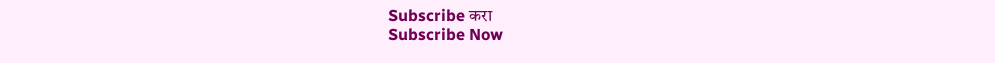Subscribe करा
Subscribe Now